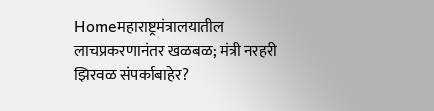Homeमहाराष्ट्रमंत्रालयातील लाचप्रकरणानंतर खळबळ; मंत्री नरहरी झिरवळ संपर्काबाहेर?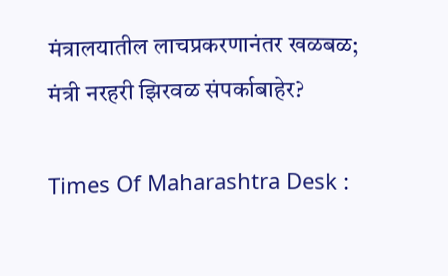मंत्रालयातील लाचप्रकरणानंतर खळबळ; मंत्री नरहरी झिरवळ संपर्काबाहेर?

Times Of Maharashtra Desk :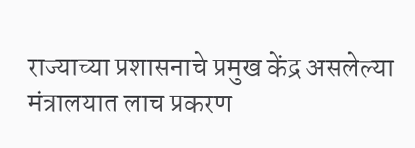राज्याच्या प्रशासनाचे प्रमुख केंद्र असलेल्या मंत्रालयात लाच प्रकरण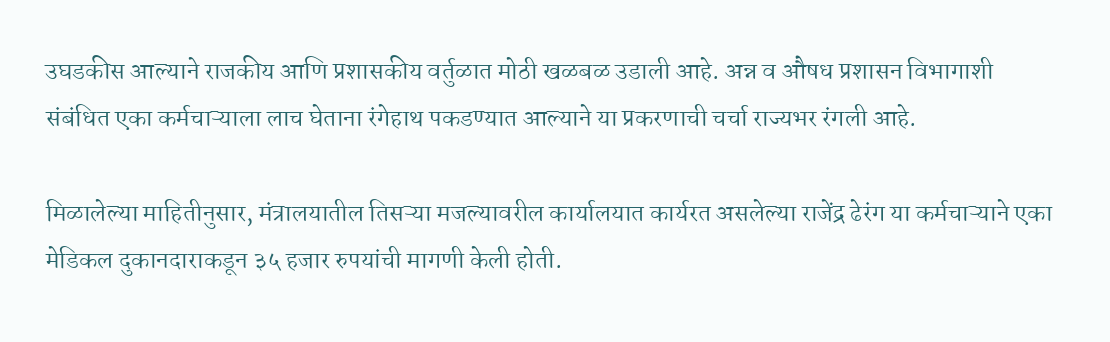उघडकीस आल्याने राजकीय आणि प्रशासकीय वर्तुळात मोठी खळबळ उडाली आहे. अन्न व औषध प्रशासन विभागाशी संबंधित एका कर्मचाऱ्याला लाच घेताना रंगेहाथ पकडण्यात आल्याने या प्रकरणाची चर्चा राज्यभर रंगली आहे.

मिळालेल्या माहितीनुसार, मंत्रालयातील तिसऱ्या मजल्यावरील कार्यालयात कार्यरत असलेल्या राजेंद्र ढेरंग या कर्मचाऱ्याने एका मेडिकल दुकानदाराकडून ३५ हजार रुपयांची मागणी केली होती.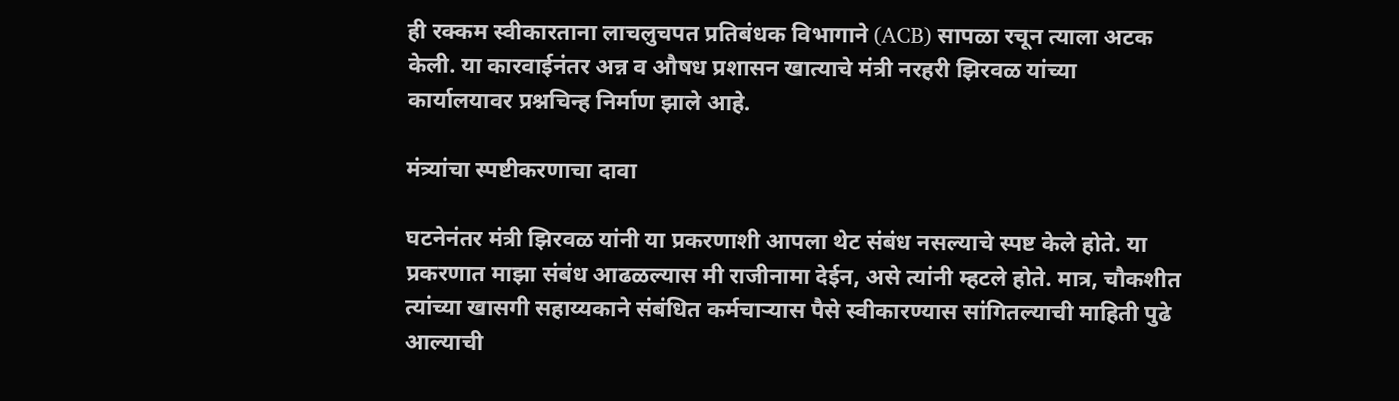ही रक्कम स्वीकारताना लाचलुचपत प्रतिबंधक विभागाने (ACB) सापळा रचून त्याला अटक केली. या कारवाईनंतर अन्न व औषध प्रशासन खात्याचे मंत्री नरहरी झिरवळ यांच्या कार्यालयावर प्रश्नचिन्ह निर्माण झाले आहे.

मंत्र्यांचा स्पष्टीकरणाचा दावा

घटनेनंतर मंत्री झिरवळ यांनी या प्रकरणाशी आपला थेट संबंध नसल्याचे स्पष्ट केले होते. या प्रकरणात माझा संबंध आढळल्यास मी राजीनामा देईन, असे त्यांनी म्हटले होते. मात्र, चौकशीत त्यांच्या खासगी सहाय्यकाने संबंधित कर्मचाऱ्यास पैसे स्वीकारण्यास सांगितल्याची माहिती पुढे आल्याची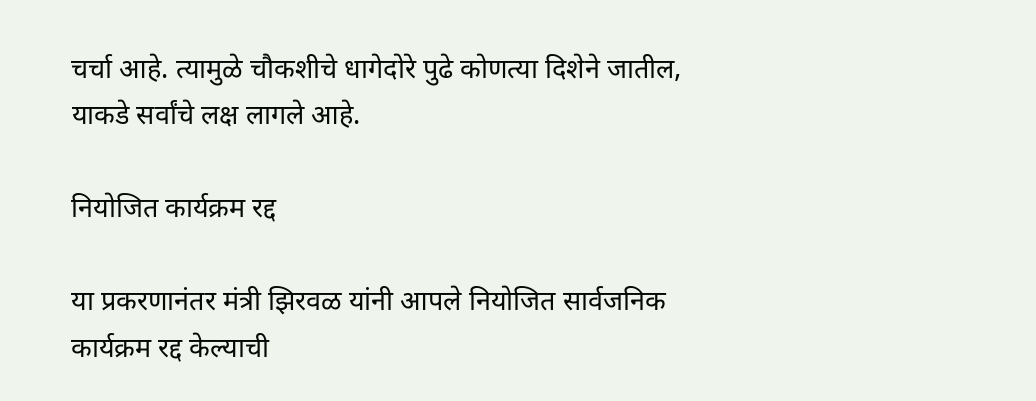चर्चा आहे. त्यामुळे चौकशीचे धागेदोरे पुढे कोणत्या दिशेने जातील, याकडे सर्वांचे लक्ष लागले आहे.

नियोजित कार्यक्रम रद्द

या प्रकरणानंतर मंत्री झिरवळ यांनी आपले नियोजित सार्वजनिक कार्यक्रम रद्द केल्याची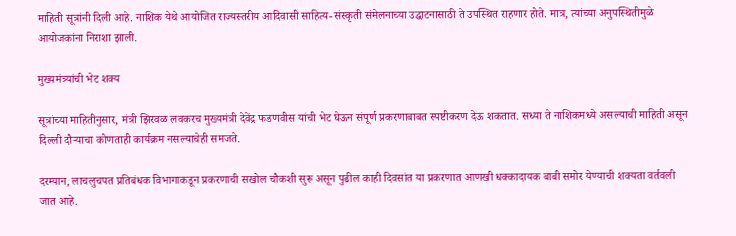माहिती सूत्रांनी दिली आहे. नाशिक येथे आयोजित राज्यस्तरीय आदिवासी साहित्य-संस्कृती संमेलनाच्या उद्घाटनासाठी ते उपस्थित राहणार होते. मात्र, त्यांच्या अनुपस्थितीमुळे आयोजकांना निराशा झाली.

मुख्यमंत्र्यांची भेट शक्य

सूत्रांच्या माहितीनुसार, मंत्री झिरवळ लवकरच मुख्यमंत्री देवेंद्र फडणवीस यांची भेट घेऊन संपूर्ण प्रकरणाबाबत स्पष्टीकरण देऊ शकतात. सध्या ते नाशिकमध्ये असल्याची माहिती असून दिल्ली दौऱ्याचा कोणताही कार्यक्रम नसल्याचेही समजते.

दरम्यान, लाचलुचपत प्रतिबंधक विभागाकडून प्रकरणाची सखोल चौकशी सुरू असून पुढील काही दिवसांत या प्रकरणात आणखी धक्कादायक बाबी समोर येण्याची शक्यता वर्तवली जात आहे.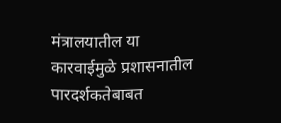मंत्रालयातील या कारवाईमुळे प्रशासनातील पारदर्शकतेबाबत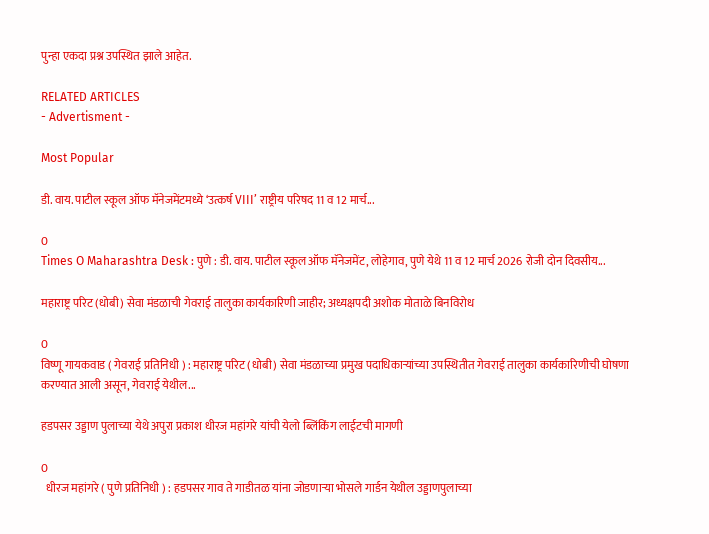पुन्हा एकदा प्रश्न उपस्थित झाले आहेत.

RELATED ARTICLES
- Advertisment -

Most Popular

डी. वाय. पाटील स्कूल ऑफ मॅनेजमेंटमध्ये ‘उत्कर्ष VIII’ राष्ट्रीय परिषद 11 व 12 मार्च...

0
Times O Maharashtra Desk : पुणे : डी. वाय. पाटील स्कूल ऑफ मॅनेजमेंट, लोहेगाव, पुणे येथे 11 व 12 मार्च 2026 रोजी दोन दिवसीय...

महाराष्ट्र परिट (धोबी) सेवा मंडळाची गेवराई तालुका कार्यकारिणी जाहीर; अध्यक्षपदी अशोक मोताळे बिनविरोध

0
विष्णू गायकवाड ( गेवराई प्रतिनिधी ) : महाराष्ट्र परिट (धोबी) सेवा मंडळाच्या प्रमुख पदाधिकाऱ्यांच्या उपस्थितीत गेवराई तालुका कार्यकारिणीची घोषणा करण्यात आली असून, गेवराई येथील...

हडपसर उड्डाण पुलाच्या येथे अपुरा प्रकाश धीरज महांगरे यांची येलो ब्लिंकिंग लाईटची मागणी

0
  धीरज महांगरे ( पुणे प्रतिनिधी ) : हडपसर गाव ते गाडीतळ यांना जोडणाऱ्या भोसले गार्डन येथील उड्डाणपुलाच्या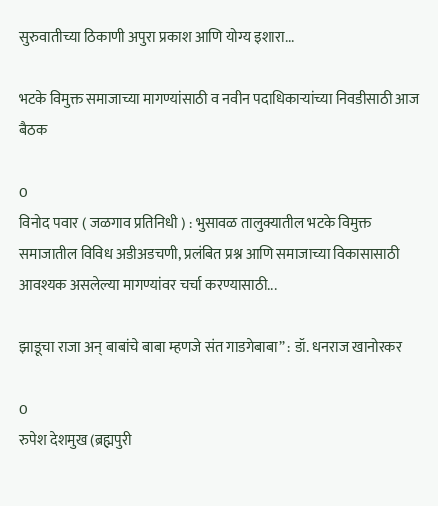सुरुवातीच्या ठिकाणी अपुरा प्रकाश आणि योग्य इशारा...

भटके विमुक्त समाजाच्या मागण्यांसाठी व नवीन पदाधिकाऱ्यांच्या निवडीसाठी आज बैठक

0
विनोद पवार ( जळगाव प्रतिनिधी ) : भुसावळ तालुक्यातील भटके विमुक्त समाजातील विविध अडीअडचणी, प्रलंबित प्रश्न आणि समाजाच्या विकासासाठी आवश्यक असलेल्या मागण्यांवर चर्चा करण्यासाठी...

झाडूचा राजा अन् बाबांचे बाबा म्हणजे संत गाडगेबाबा” : डॉ. धनराज खानोरकर

0
रुपेश देशमुख (ब्रह्मपुरी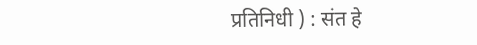प्रतिनिधी ) : संत हे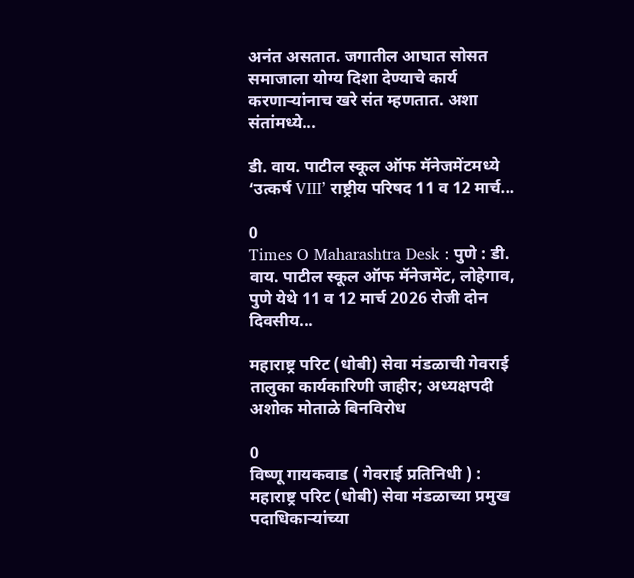अनंत असतात. जगातील आघात सोसत समाजाला योग्य दिशा देण्याचे कार्य करणाऱ्यांनाच खरे संत म्हणतात. अशा संतांमध्ये...

डी. वाय. पाटील स्कूल ऑफ मॅनेजमेंटमध्ये ‘उत्कर्ष VIII’ राष्ट्रीय परिषद 11 व 12 मार्च...

0
Times O Maharashtra Desk : पुणे : डी. वाय. पाटील स्कूल ऑफ मॅनेजमेंट, लोहेगाव, पुणे येथे 11 व 12 मार्च 2026 रोजी दोन दिवसीय...

महाराष्ट्र परिट (धोबी) सेवा मंडळाची गेवराई तालुका कार्यकारिणी जाहीर; अध्यक्षपदी अशोक मोताळे बिनविरोध

0
विष्णू गायकवाड ( गेवराई प्रतिनिधी ) : महाराष्ट्र परिट (धोबी) सेवा मंडळाच्या प्रमुख पदाधिकाऱ्यांच्या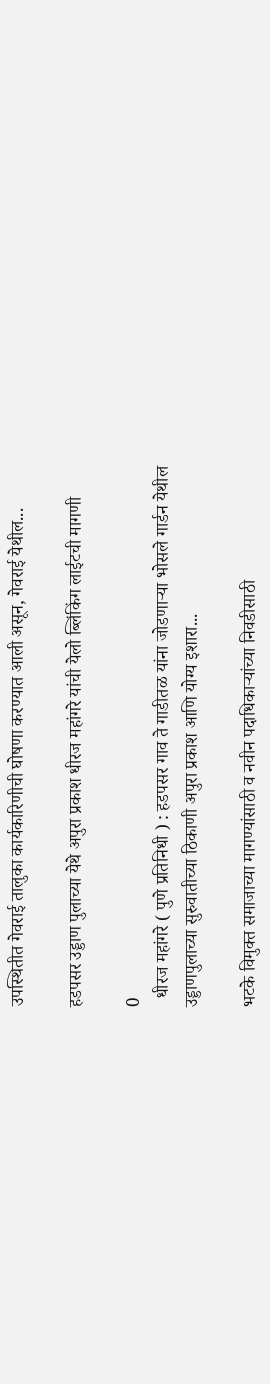उपस्थितीत गेवराई तालुका कार्यकारिणीची घोषणा करण्यात आली असून, गेवराई येथील...

हडपसर उड्डाण पुलाच्या येथे अपुरा प्रकाश धीरज महांगरे यांची येलो ब्लिंकिंग लाईटची मागणी

0
  धीरज महांगरे ( पुणे प्रतिनिधी ) : हडपसर गाव ते गाडीतळ यांना जोडणाऱ्या भोसले गार्डन येथील उड्डाणपुलाच्या सुरुवातीच्या ठिकाणी अपुरा प्रकाश आणि योग्य इशारा...

भटके विमुक्त समाजाच्या मागण्यांसाठी व नवीन पदाधिकाऱ्यांच्या निवडीसाठी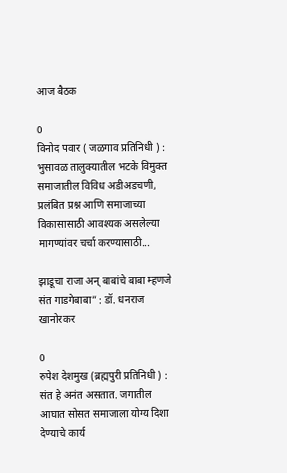आज बैठक

0
विनोद पवार ( जळगाव प्रतिनिधी ) : भुसावळ तालुक्यातील भटके विमुक्त समाजातील विविध अडीअडचणी, प्रलंबित प्रश्न आणि समाजाच्या विकासासाठी आवश्यक असलेल्या मागण्यांवर चर्चा करण्यासाठी...

झाडूचा राजा अन् बाबांचे बाबा म्हणजे संत गाडगेबाबा” : डॉ. धनराज खानोरकर

0
रुपेश देशमुख (ब्रह्मपुरी प्रतिनिधी ) : संत हे अनंत असतात. जगातील आघात सोसत समाजाला योग्य दिशा देण्याचे कार्य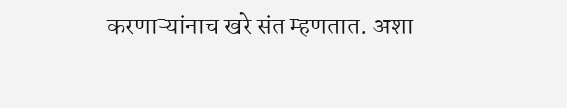करणाऱ्यांनाच खरे संत म्हणतात. अशा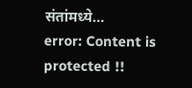संतांमध्ये...
error: Content is protected !!